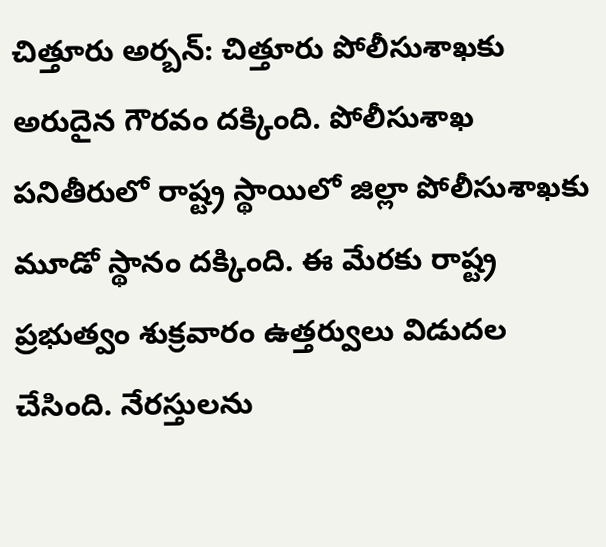చిత్తూరు అర్బన్: చిత్తూరు పోలీసుశాఖకు అరుదైన గౌరవం దక్కింది. పోలీసుశాఖ పనితీరులో రాష్ట్ర స్థాయిలో జిల్లా పోలీసుశాఖకు మూడో స్థానం దక్కింది. ఈ మేరకు రాష్ట్ర ప్రభుత్వం శుక్రవారం ఉత్తర్వులు విడుదల చేసింది. నేరస్తులను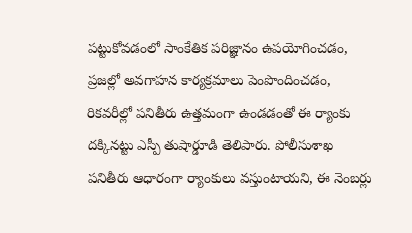పట్టుకోవడంలో సాంకేతిక పరిజ్ఞానం ఉపయోగించడం, ప్రజల్లో అవగాహన కార్యక్రమాలు పెంపొందించడం, రికవరీల్లో పనితీరు ఉత్తమంగా ఉండడంతో ఈ ర్యాంకు దక్కినట్టు ఎస్పీ తుషార్డూడి తెలిపారు. పోలీసుశాఖ పనితీరు ఆధారంగా ర్యాంకులు వస్తుంటాయని, ఈ నెంబర్లు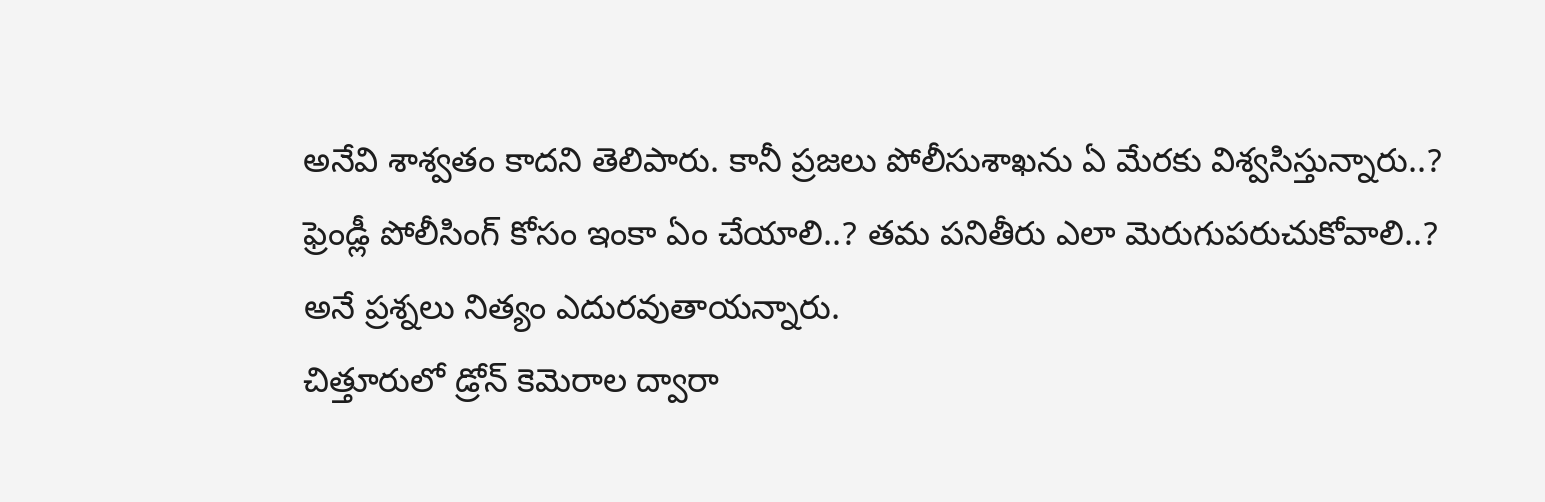అనేవి శాశ్వతం కాదని తెలిపారు. కానీ ప్రజలు పోలీసుశాఖను ఏ మేరకు విశ్వసిస్తున్నారు..? ఫ్రెండ్లీ పోలీసింగ్ కోసం ఇంకా ఏం చేయాలి..? తమ పనితీరు ఎలా మెరుగుపరుచుకోవాలి..? అనే ప్రశ్నలు నిత్యం ఎదురవుతాయన్నారు.
చిత్తూరులో డ్రోన్ కెమెరాల ద్వారా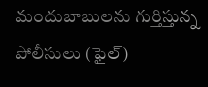మందుబాబులను గుర్తిస్తున్న పోలీసులు (ఫైల్)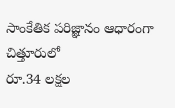సాంకేతిక పరిజ్ఞానం ఆధారంగా చిత్తూరులో
రూ.34 లక్షల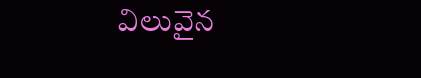విలువైన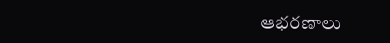ఆభరణాలు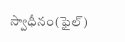స్వాధీనం(ఫైల్)